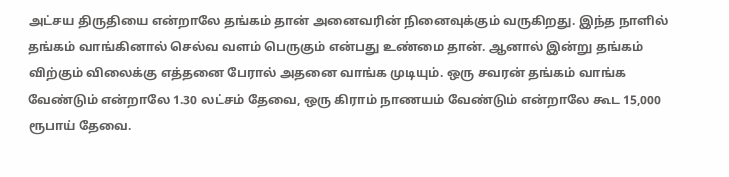அட்சய திருதியை என்றாலே தங்கம் தான் அனைவரின் நினைவுக்கும் வருகிறது. இந்த நாளில் தங்கம் வாங்கினால் செல்வ வளம் பெருகும் என்பது உண்மை தான். ஆனால் இன்று தங்கம் விற்கும் விலைக்கு எத்தனை பேரால் அதனை வாங்க முடியும். ஒரு சவரன் தங்கம் வாங்க வேண்டும் என்றாலே 1.30 லட்சம் தேவை, ஒரு கிராம் நாணயம் வேண்டும் என்றாலே கூட 15,000 ரூபாய் தேவை.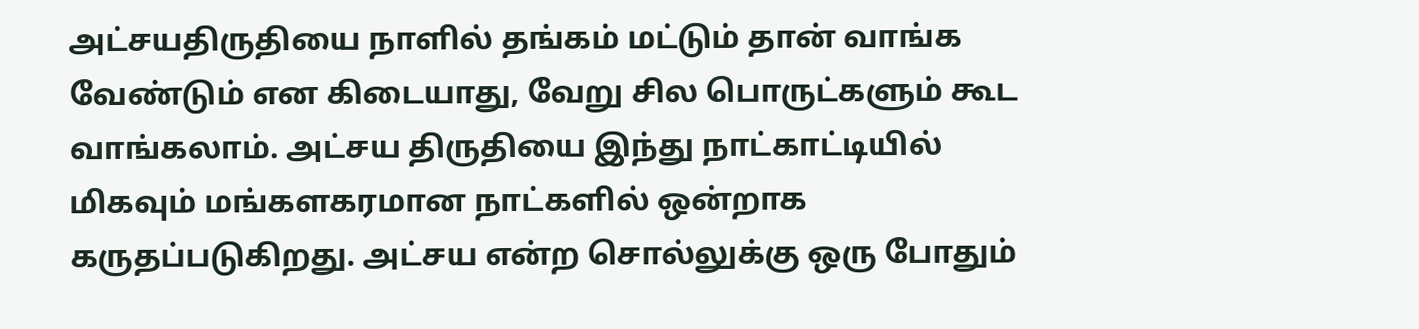அட்சயதிருதியை நாளில் தங்கம் மட்டும் தான் வாங்க வேண்டும் என கிடையாது, வேறு சில பொருட்களும் கூட வாங்கலாம். அட்சய திருதியை இந்து நாட்காட்டியில் மிகவும் மங்களகரமான நாட்களில் ஒன்றாக கருதப்படுகிறது. அட்சய என்ற சொல்லுக்கு ஒரு போதும்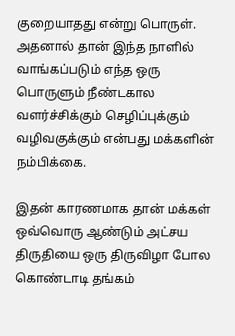குறையாதது என்று பொருள். அதனால் தான் இந்த நாளில் வாங்கப்படும் எந்த ஒரு பொருளும் நீண்டகால வளர்ச்சிக்கும் செழிப்புக்கும் வழிவகுக்கும் என்பது மக்களின் நம்பிக்கை.

இதன் காரணமாக தான் மக்கள் ஒவ்வொரு ஆண்டும் அட்சய திருதியை ஒரு திருவிழா போல கொண்டாடி தங்கம்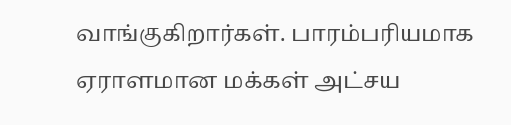வாங்குகிறார்கள். பாரம்பரியமாக ஏராளமான மக்கள் அட்சய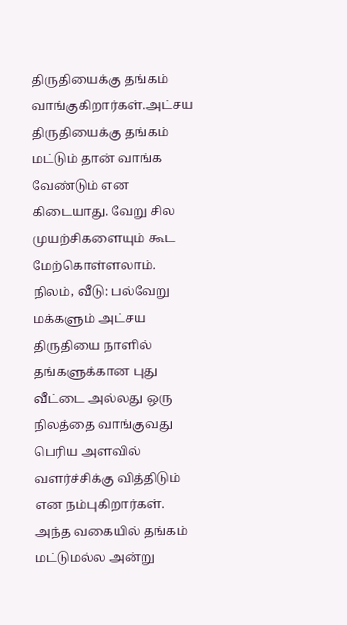திருதியைக்கு தங்கம் வாங்குகிறார்கள்.அட்சய திருதியைக்கு தங்கம் மட்டும் தான் வாங்க வேண்டும் என கிடையாது. வேறு சில முயற்சிகளையும் கூட மேற்கொள்ளலாம்.
நிலம், வீடு: பல்வேறு மக்களும் அட்சய திருதியை நாளில் தங்களுக்கான புது வீட்டை அல்லது ஒரு நிலத்தை வாங்குவது பெரிய அளவில் வளர்ச்சிக்கு வித்திடும் என நம்புகிறார்கள். அந்த வகையில் தங்கம் மட்டுமல்ல அன்று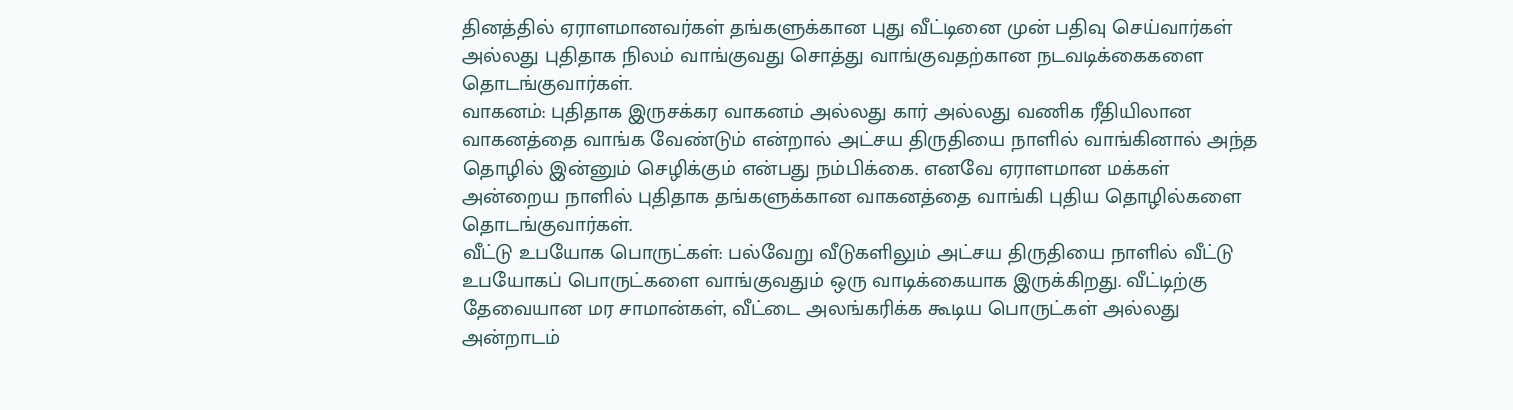தினத்தில் ஏராளமானவர்கள் தங்களுக்கான புது வீட்டினை முன் பதிவு செய்வார்கள் அல்லது புதிதாக நிலம் வாங்குவது சொத்து வாங்குவதற்கான நடவடிக்கைகளை தொடங்குவார்கள்.
வாகனம்: புதிதாக இருசக்கர வாகனம் அல்லது கார் அல்லது வணிக ரீதியிலான வாகனத்தை வாங்க வேண்டும் என்றால் அட்சய திருதியை நாளில் வாங்கினால் அந்த தொழில் இன்னும் செழிக்கும் என்பது நம்பிக்கை. எனவே ஏராளமான மக்கள் அன்றைய நாளில் புதிதாக தங்களுக்கான வாகனத்தை வாங்கி புதிய தொழில்களை தொடங்குவார்கள்.
வீட்டு உபயோக பொருட்கள்: பல்வேறு வீடுகளிலும் அட்சய திருதியை நாளில் வீட்டு உபயோகப் பொருட்களை வாங்குவதும் ஒரு வாடிக்கையாக இருக்கிறது. வீட்டிற்கு தேவையான மர சாமான்கள், வீட்டை அலங்கரிக்க கூடிய பொருட்கள் அல்லது அன்றாடம்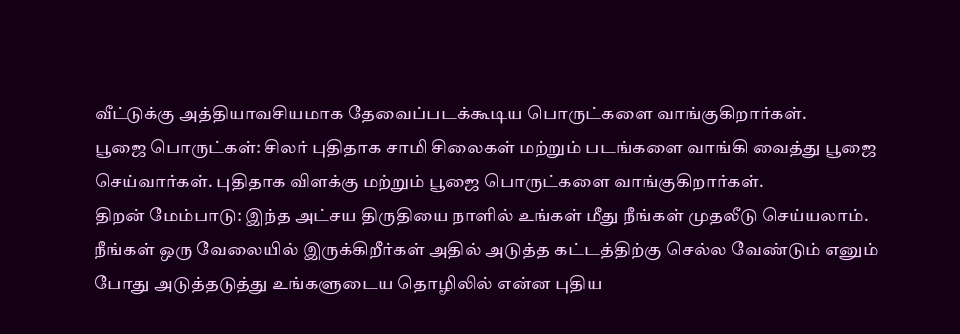வீட்டுக்கு அத்தியாவசியமாக தேவைப்படக்கூடிய பொருட்களை வாங்குகிறார்கள்.
பூஜை பொருட்கள்: சிலர் புதிதாக சாமி சிலைகள் மற்றும் படங்களை வாங்கி வைத்து பூஜை செய்வார்கள். புதிதாக விளக்கு மற்றும் பூஜை பொருட்களை வாங்குகிறார்கள்.
திறன் மேம்பாடு: இந்த அட்சய திருதியை நாளில் உங்கள் மீது நீங்கள் முதலீடு செய்யலாம். நீங்கள் ஒரு வேலையில் இருக்கிறீர்கள் அதில் அடுத்த கட்டத்திற்கு செல்ல வேண்டும் எனும் போது அடுத்தடுத்து உங்களுடைய தொழிலில் என்ன புதிய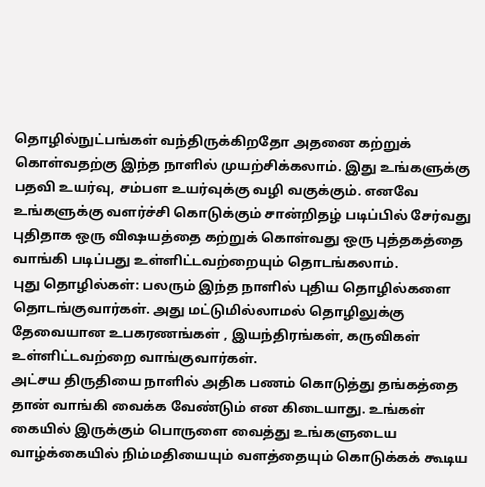தொழில்நுட்பங்கள் வந்திருக்கிறதோ அதனை கற்றுக் கொள்வதற்கு இந்த நாளில் முயற்சிக்கலாம். இது உங்களுக்கு பதவி உயர்வு, சம்பள உயர்வுக்கு வழி வகுக்கும். எனவே உங்களுக்கு வளர்ச்சி கொடுக்கும் சான்றிதழ் படிப்பில் சேர்வது புதிதாக ஒரு விஷயத்தை கற்றுக் கொள்வது ஒரு புத்தகத்தை வாங்கி படிப்பது உள்ளிட்டவற்றையும் தொடங்கலாம்.
புது தொழில்கள்: பலரும் இந்த நாளில் புதிய தொழில்களை தொடங்குவார்கள். அது மட்டுமில்லாமல் தொழிலுக்கு தேவையான உபகரணங்கள் , இயந்திரங்கள், கருவிகள் உள்ளிட்டவற்றை வாங்குவார்கள்.
அட்சய திருதியை நாளில் அதிக பணம் கொடுத்து தங்கத்தை தான் வாங்கி வைக்க வேண்டும் என கிடையாது. உங்கள் கையில் இருக்கும் பொருளை வைத்து உங்களுடைய வாழ்க்கையில் நிம்மதியையும் வளத்தையும் கொடுக்கக் கூடிய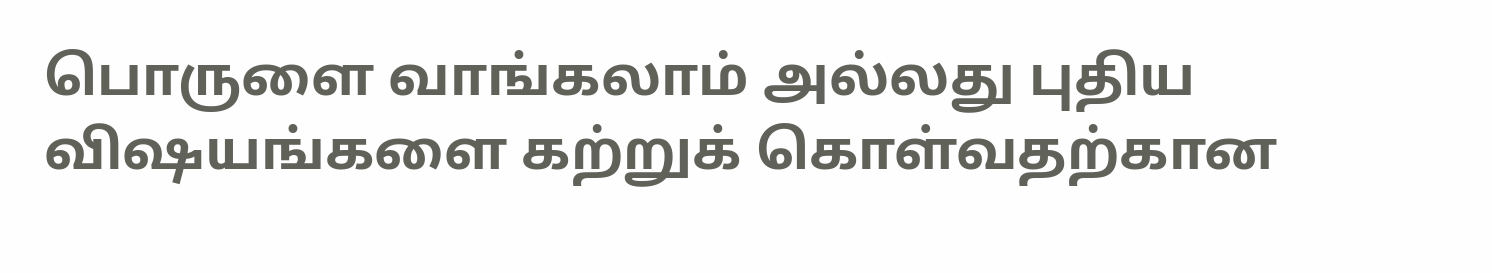பொருளை வாங்கலாம் அல்லது புதிய விஷயங்களை கற்றுக் கொள்வதற்கான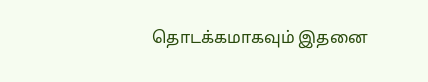தொடக்கமாகவும் இதனை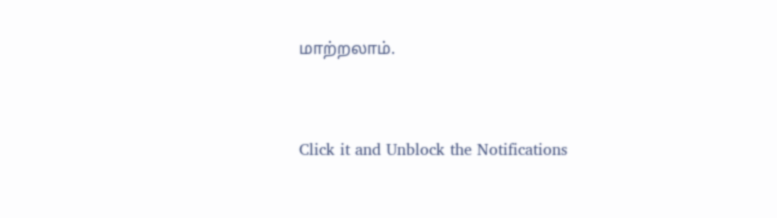மாற்றலாம்.


Click it and Unblock the Notifications